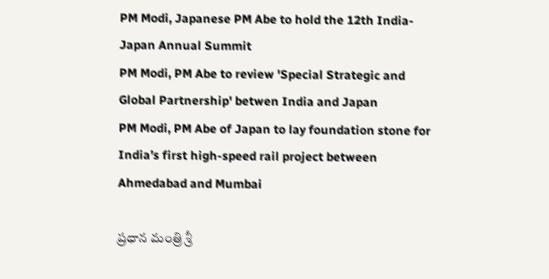PM Modi, Japanese PM Abe to hold the 12th India-Japan Annual Summit
PM Modi, PM Abe to review 'Special Strategic and Global Partnership' betwen India and Japan
PM Modi, PM Abe of Japan to lay foundation stone for India’s first high-speed rail project between Ahmedabad and Mumbai

ప్ర‌ధాన మంత్రి శ్రీ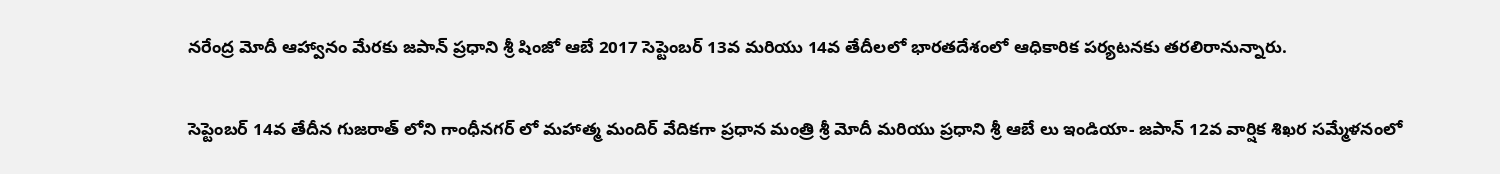న‌రేంద్ర మోదీ ఆహ్వానం మేర‌కు జ‌పాన్ ప్ర‌ధాని శ్రీ షింజో ఆబే 2017 సెప్టెంబ‌ర్‌ 13వ మరియు 14వ తేదీల‌లో భార‌త‌దేశంలో ఆధికారిక ప‌ర్య‌ట‌నకు తరలిరానున్నారు.

సెప్టెంబ‌ర్ 14వ తేదీన గుజ‌రాత్ లోని గాంధీన‌గ‌ర్ లో మ‌హాత్మ మందిర్ వేదిక‌గా ప్ర‌ధాన మంత్రి శ్రీ మోదీ మరియు ప్ర‌ధాని శ్రీ ఆబే లు ఇండియా- జ‌పాన్ 12వ వార్షిక శిఖ‌ర స‌మ్మేళ‌నంలో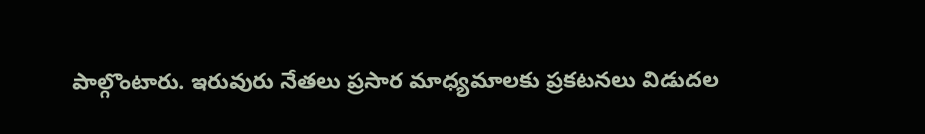పాల్గొంటారు. ఇరువురు నేత‌లు ప్ర‌సార మాధ్య‌మాల‌కు ప్ర‌క‌ట‌న‌లు విడుద‌ల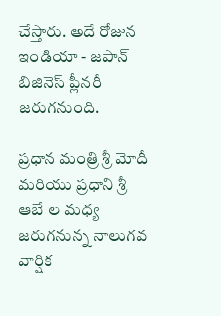చేస్తారు. అదే రోజున ఇండియా - జ‌పాన్ బిజినెస్ ప్లీన‌రీ జ‌రుగ‌నుంది.

ప్ర‌ధాన మంత్రి శ్రీ మోదీ మ‌రియు ప్ర‌ధాని శ్రీ ఆబే ల మ‌ధ్య జ‌రుగనున్న నాలుగ‌వ వార్షిక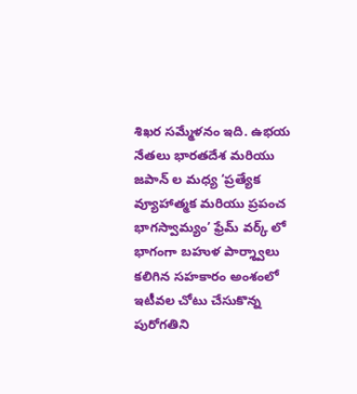శిఖ‌ర స‌మ్మేళ‌నం ఇది. ఉభ‌య నేత‌లు భార‌త‌దేశ మ‌రియు జ‌పాన్ ల మ‌ధ్య ‘ప్ర‌త్యేక వ్యూహాత్మ‌క మ‌రియు ప్ర‌పంచ భాగ‌స్వామ్యం’ ఫ్రేమ్ వ‌ర్క్ లో భాగంగా బ‌హుళ పార్శ్వాలు క‌లిగిన స‌హ‌కారం అంశంలో ఇటీవ‌ల చోటు చేసుకొన్న పురోగ‌తిని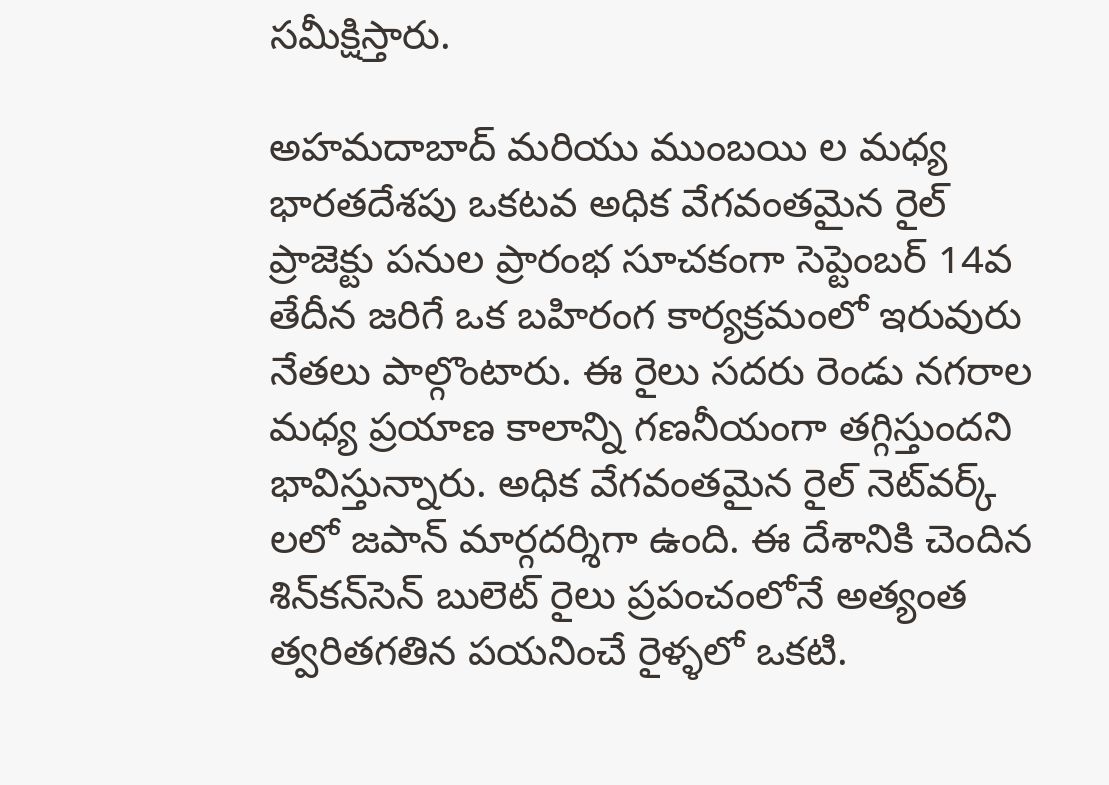స‌మీక్షిస్తారు.

అహ‌మ‌దాబాద్ మ‌రియు ముంబ‌యి ల మ‌ధ్య భార‌త‌దేశ‌పు ఒక‌ట‌వ అధిక వేగ‌వంత‌మైన రైల్ ప్రాజెక్టు ప‌నుల ప్రారంభ సూచ‌కంగా సెప్టెంబ‌ర్ 14వ తేదీన జరిగే ఒక బ‌హిరంగ కార్య‌క్ర‌మంలో ఇరువురు నేత‌లు పాల్గొంటారు. ఈ రైలు స‌ద‌రు రెండు న‌గ‌రాల మ‌ధ్య ప్ర‌యాణ కాలాన్ని గ‌ణ‌నీయంగా త‌గ్గిస్తుంద‌ని భావిస్తున్నారు. అధిక వేగ‌వంత‌మైన రైల్ నెట్‌వ‌ర్క్ ల‌లో జ‌పాన్ మార్గ‌ద‌ర్శిగా ఉంది. ఈ దేశానికి చెందిన శిన్‌క‌న్‌సెన్‌ బులెట్ రైలు ప్ర‌పంచంలోనే అత్యంత త్వ‌రిత‌గ‌తిన ప‌య‌నించే రైళ్ళ‌లో ఒక‌టి.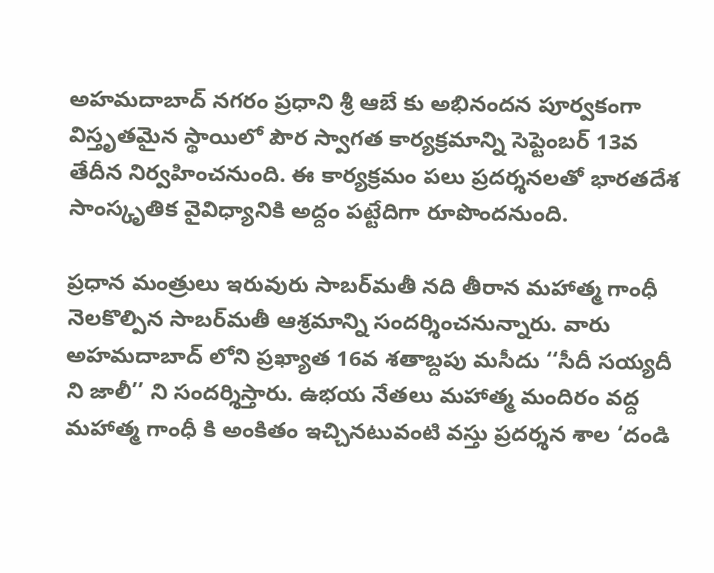అహ‌మ‌దాబాద్ న‌గ‌రం ప్ర‌ధాని శ్రీ ఆబే కు అభినంద‌న‌ పూర్వ‌కంగా విస్తృత‌మైన స్థాయిలో పౌర స్వాగ‌త కార్య‌క్ర‌మాన్ని సెప్టెంబ‌ర్ 13వ తేదీన నిర్వ‌హించ‌నుంది. ఈ కార్య‌క్ర‌మం ప‌లు ప్ర‌ద‌ర్శ‌న‌ల‌తో భార‌త‌దేశ సాంస్కృతిక వైవిధ్యానికి అద్దం ప‌ట్టేదిగా రూపొందనుంది.

ప్ర‌ధాన మంత్రులు ఇరువురు సాబ‌ర్‌మ‌తీ న‌ది తీరాన మ‌హాత్మ గాంధీ నెల‌కొల్పిన సాబ‌ర్‌మ‌తీ ఆశ్ర‌మాన్ని సంద‌ర్శించ‌నున్నారు. వారు అహ‌మ‌దాబాద్ లోని ప్ర‌ఖ్యాత 16వ శ‌తాబ్దపు మ‌సీదు ‘‘సీదీ స‌య్య‌దీ ని జాలీ’’ ని సంద‌ర్శిస్తారు. ఉభ‌య నేత‌లు మ‌హాత్మ మందిరం వ‌ద్ద మ‌హాత్మ గాంధీ కి అంకితం ఇచ్చిన‌టువంటి వ‌స్తు ప్ర‌ద‌ర్శ‌న శాల ‘దండి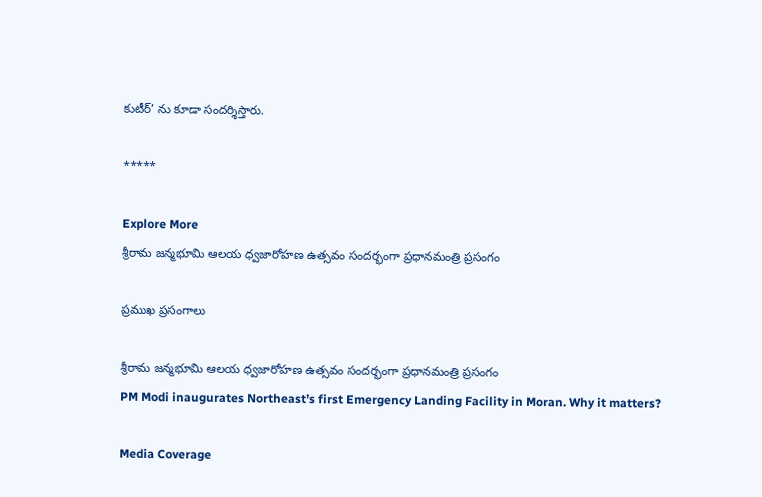కుటీర్‌’ ను కూడా సంద‌ర్శిస్తారు.

*****

Explore More
శ్రీరామ జన్మభూమి ఆలయ ధ్వజారోహణ ఉత్సవం సందర్భంగా ప్రధానమంత్రి ప్రసంగం

ప్రముఖ ప్రసంగాలు

శ్రీరామ జన్మభూమి ఆలయ ధ్వజారోహణ ఉత్సవం సందర్భంగా ప్రధానమంత్రి ప్రసంగం
PM Modi inaugurates Northeast’s first Emergency Landing Facility in Moran. Why it matters?

Media Coverage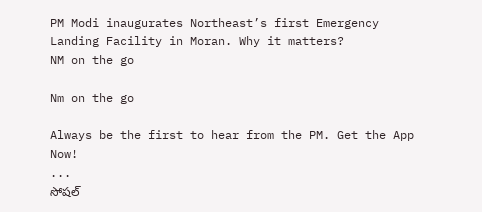PM Modi inaugurates Northeast’s first Emergency Landing Facility in Moran. Why it matters?
NM on the go

Nm on the go

Always be the first to hear from the PM. Get the App Now!
...
సోషల్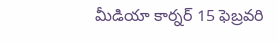మీడియా కార్నర్ 15 ఫెబ్రవరి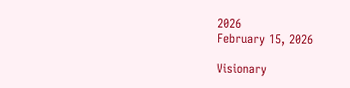2026
February 15, 2026

Visionary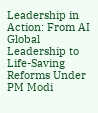Leadership in Action: From AI Global Leadership to Life-Saving Reforms Under PM Modi